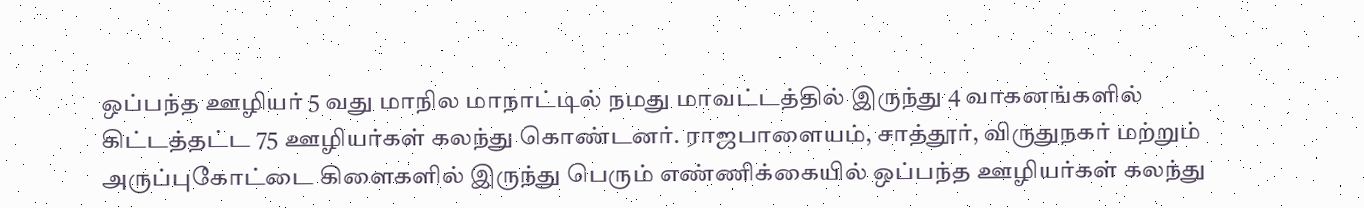ஒப்பந்த ஊழியர் 5 வது மாநில மாநாட்டில் நமது மாவட்டத்தில் இருந்து 4 வாகனங்களில் கிட்டத்தட்ட 75 ஊழியர்கள் கலந்து கொண்டனர். ராஜபாளையம், சாத்தூர், விருதுநகர் மற்றும் அருப்புகோட்டை கிளைகளில் இருந்து பெரும் எண்ணிக்கையில் ஒப்பந்த ஊழியர்கள் கலந்து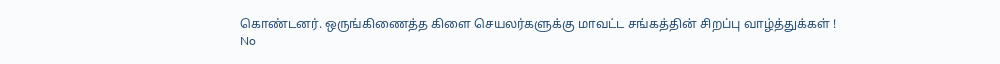கொண்டனர். ஒருங்கிணைத்த கிளை செயலர்களுக்கு மாவட்ட சங்கத்தின் சிறப்பு வாழ்த்துக்கள் !
No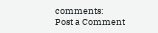comments:
Post a Comment